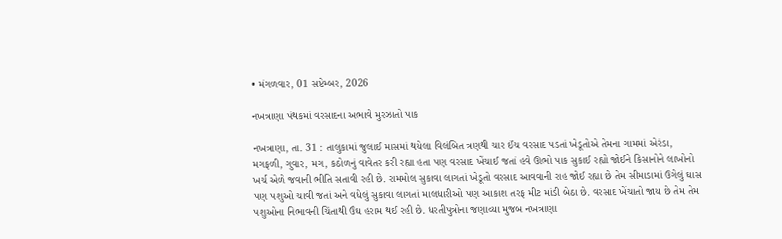• મંગળવાર, 01 સપ્ટેમ્બર, 2026

નખત્રાણા પંથકમાં વરસાદના અભાવે મુરઝાતો પાક

નખત્રાણા, તા. 31 : તાલુકામાં જુલાઈ માસમાં થયેલા વિલંબિત ત્રણથી ચાર ઈંચ વરસાદ પડતાં ખેડૂતોએ તેમના ગામમાં એરંડા, મગફળી, ગુવાર, મગ, કઠોળનું વાવેતર કરી રહ્યા હતા પણ વરસાદ ખેંચાઈ જતાં હવે ઊભો પાક સુકાઈ રહ્યો જોઈને કિસાનોને લાખોનો ખર્ચ એળે જવાની ભીતિ સતાવી રહી છે. રામમોલ સુકાવા લાગતાં ખેડૂતો વરસાદ આવવાની રાહ જોઈ રહ્યા છે તેમ સીમાડામાં ઉગેલું ઘાસ પણ પશુઓ ચાવી જતાં અને વધેલું સુકાવા લાગતાં માલધારીઓ પણ આકાશ તરફ મીટ માંડી બેઠા છે. વરસાદ ખેંચાતો જાય છે તેમ તેમ પશુઓના નિભાવની ચિંતાથી ઉંઘ હરામ થઈ રહી છે. ધરતીપુત્રોના જણાવ્યા મુજબ નખત્રાણા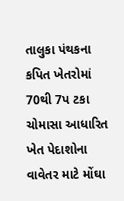તાલુકા પંથકના કપિત ખેતરોમાં 70થી 7પ ટકા ચોમાસા આધારિત ખેત પેદાશોના વાવેતર માટે મોંઘા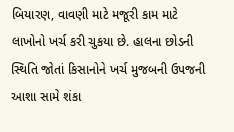બિયારણ, વાવણી માટે મજૂરી કામ માટે લાખોનો ખર્ચ કરી ચુકયા છે. હાલના છોડની સ્થિતિ જોતાં કિસાનોને ખર્ચ મુજબની ઉપજની આશા સામે શંકા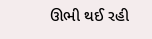ઊભી થઈ રહી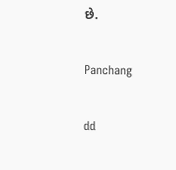છે.

Panchang

dd